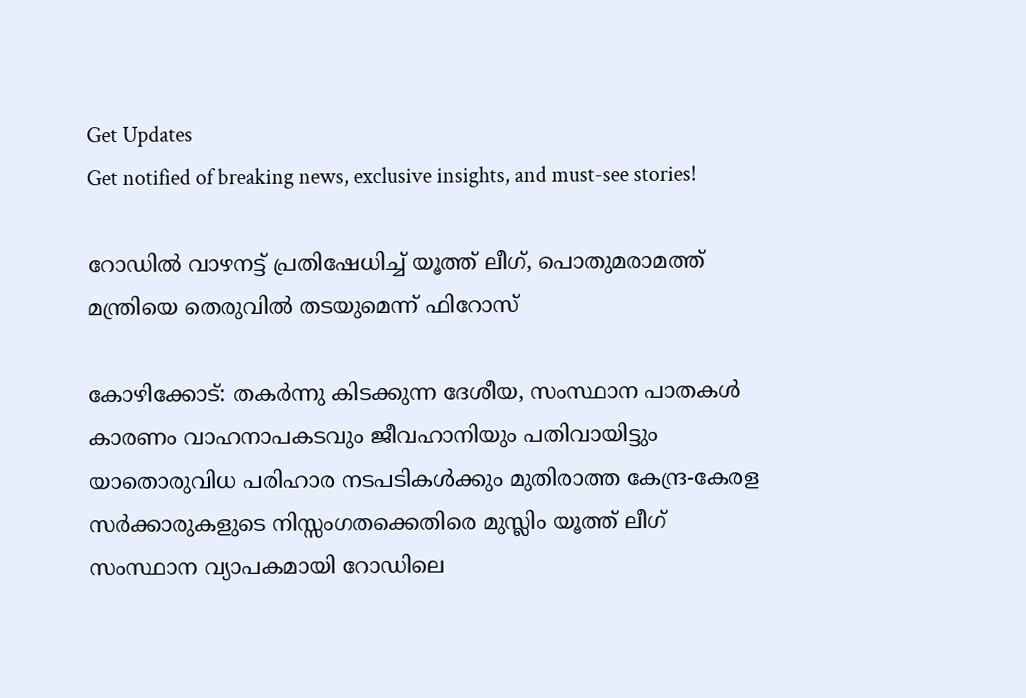Get Updates
Get notified of breaking news, exclusive insights, and must-see stories!

റോഡില്‍ വാഴനട്ട് പ്രതിഷേധിച്ച് യൂത്ത് ലീഗ്, പൊതുമരാമത്ത് മന്ത്രിയെ തെരുവില്‍ തടയുമെന്ന് ഫിറോസ്

കോഴിക്കോട്: തകര്‍ന്നു കിടക്കുന്ന ദേശീയ, സംസ്ഥാന പാതകള്‍ കാരണം വാഹനാപകടവും ജീവഹാനിയും പതിവായിട്ടും യാതൊരുവിധ പരിഹാര നടപടികള്‍ക്കും മുതിരാത്ത കേന്ദ്ര-കേരള സര്‍ക്കാരുകളുടെ നിസ്സംഗതക്കെതിരെ മുസ്ലിം യൂത്ത് ലീഗ് സംസ്ഥാന വ്യാപകമായി റോഡിലെ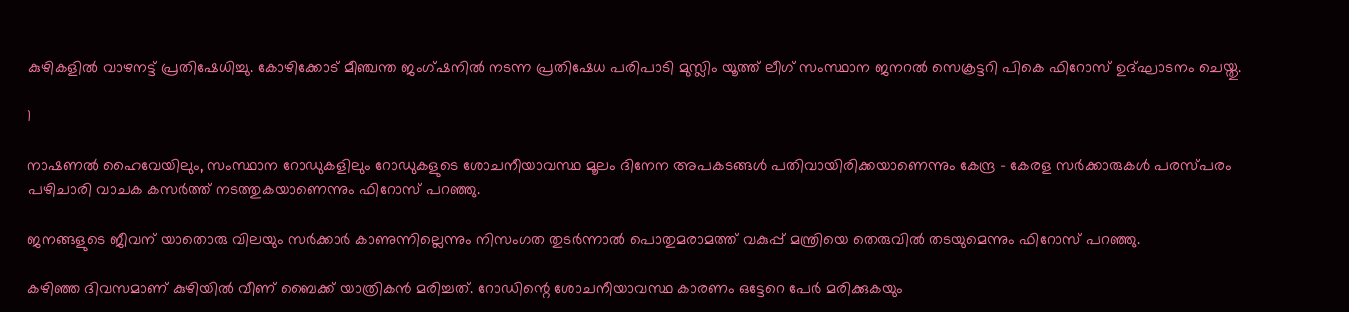കുഴികളില്‍ വാഴനട്ട് പ്രതിഷേധിച്ചു. കോഴിക്കോട് മീഞ്ചന്ത ജംഗ്ഷനില്‍ നടന്ന പ്രതിഷേധ പരിപാടി മുസ്ലിം യൂത്ത് ലീഗ് സംസ്ഥാന ജനറല്‍ സെക്രട്ടറി പികെ ഫിറോസ് ഉദ്ഘാടനം ചെയ്തു.

1

നാഷണല്‍ ഹൈവേയിലും, സംസ്ഥാന റോഡുകളിലും റോഡുകളുടെ ശോചനീയാവസ്ഥ മൂലം ദിനേന അപകടങ്ങള്‍ പതിവായിരിക്കയാണെന്നും കേന്ദ്ര - കേരള സര്‍ക്കാരുകള്‍ പരസ്പരം പഴിചാരി വാചക കസര്‍ത്ത് നടത്തുകയാണെന്നും ഫിറോസ് പറഞ്ഞു.

ജനങ്ങളുടെ ജീവന് യാതൊരു വിലയും സര്‍ക്കാര്‍ കാണുന്നില്ലെന്നും നിസംഗത തുടര്‍ന്നാല്‍ പൊതുമരാമത്ത് വകുപ്പ് മന്ത്രിയെ തെരുവില്‍ തടയുമെന്നും ഫിറോസ് പറഞ്ഞു.

കഴിഞ്ഞ ദിവസമാണ് കുഴിയില്‍ വീണ് ബൈക്ക് യാത്രികന്‍ മരിച്ചത്. റോഡിന്റെ ശോചനീയാവസ്ഥ കാരണം ഒട്ടേറെ പേര്‍ മരിക്കുകയും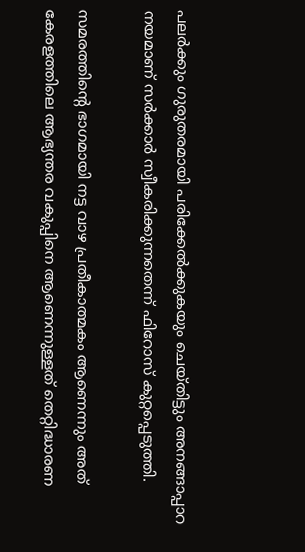പലര്‍ക്കും ഗുരുതരമായി പരിക്കേല്‍ക്കുകയും ചെയ്തിട്ടും അനങ്ങാപ്പാറ നയമാണ് സര്‍ക്കാര്‍ സ്വീകരിക്കുന്നതെന്ന് ഫിറോസ് കുറ്റപ്പെടുത്തി.

സമരത്തിന്റെ ഭാഗമായി നട്ട വാഴ പ്രതീകാത്മകം ആണെന്നും അത് കേരളത്തിലെ ആഭ്യന്തര വകുപ്പിനെ ആണെന്നുള്ളത് തെറ്റിദ്ധാരണ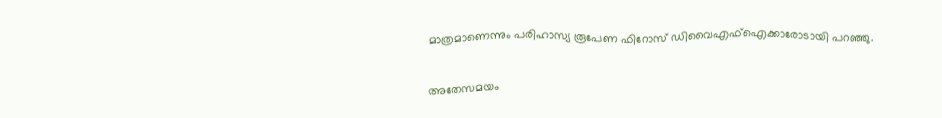മാത്രമാണെന്നും പരിഹാസ്യ രൂപേണ ഫിറോസ് ഡിവൈഎഫ്‌ഐക്കാരോടായി പറഞ്ഞു.

അതേസമയം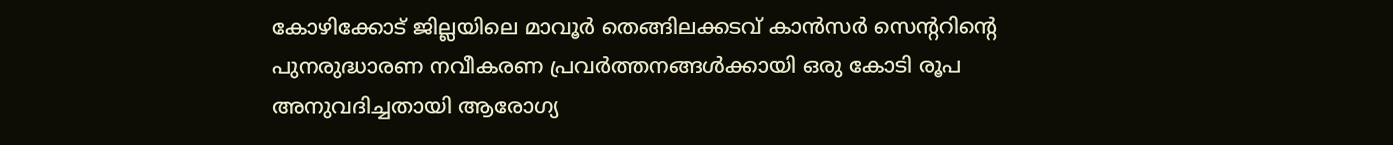കോഴിക്കോട് ജില്ലയിലെ മാവൂര്‍ തെങ്ങിലക്കടവ് കാന്‍സര്‍ സെന്ററിന്റെ പുനരുദ്ധാരണ നവീകരണ പ്രവര്‍ത്തനങ്ങള്‍ക്കായി ഒരു കോടി രൂപ അനുവദിച്ചതായി ആരോഗ്യ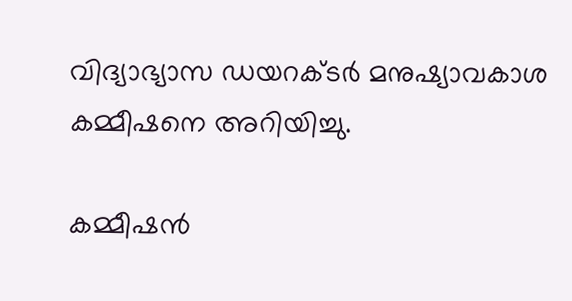വിദ്യാഭ്യാസ ഡയറക്ടര്‍ മനുഷ്യാവകാശ കമ്മീഷനെ അറിയിച്ചു.

കമ്മീഷന്‍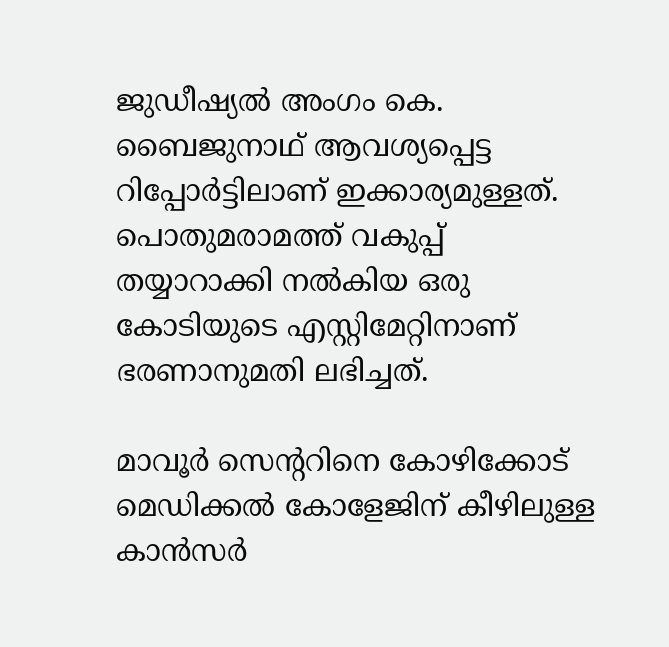ജുഡീഷ്യല്‍ അംഗം കെ. ബൈജുനാഥ് ആവശ്യപ്പെട്ട റിപ്പോര്‍ട്ടിലാണ് ഇക്കാര്യമുള്ളത്. പൊതുമരാമത്ത് വകുപ്പ് തയ്യാറാക്കി നല്‍കിയ ഒരു കോടിയുടെ എസ്റ്റിമേറ്റിനാണ് ഭരണാനുമതി ലഭിച്ചത്.

മാവൂര്‍ സെന്ററിനെ കോഴിക്കോട് മെഡിക്കല്‍ കോളേജിന് കീഴിലുള്ള കാന്‍സര്‍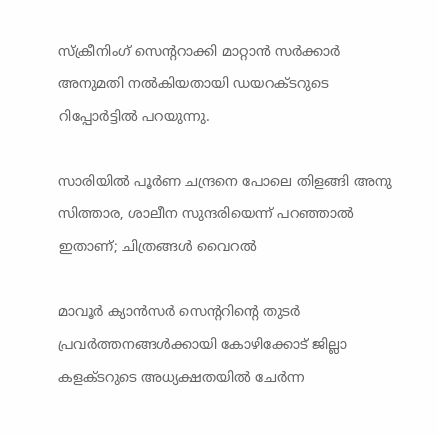സ്‌ക്രീനിംഗ് സെന്ററാക്കി മാറ്റാന്‍ സര്‍ക്കാര്‍ അനുമതി നല്‍കിയതായി ഡയറക്ടറുടെ റിപ്പോര്‍ട്ടില്‍ പറയുന്നു.

സാരിയില്‍ പൂര്‍ണ ചന്ദ്രനെ പോലെ തിളങ്ങി അനു സിത്താര, ശാലീന സുന്ദരിയെന്ന് പറഞ്ഞാല്‍ ഇതാണ്; ചിത്രങ്ങള്‍ വൈറല്‍

മാവൂര്‍ ക്യാന്‍സര്‍ സെന്ററിന്റെ തുടര്‍ പ്രവര്‍ത്തനങ്ങള്‍ക്കായി കോഴിക്കോട് ജില്ലാ കളക്ടറുടെ അധ്യക്ഷതയില്‍ ചേര്‍ന്ന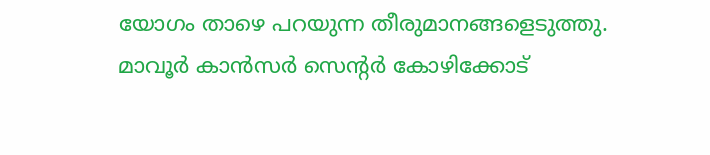യോഗം താഴെ പറയുന്ന തീരുമാനങ്ങളെടുത്തു. മാവൂര്‍ കാന്‍സര്‍ സെന്റര്‍ കോഴിക്കോട്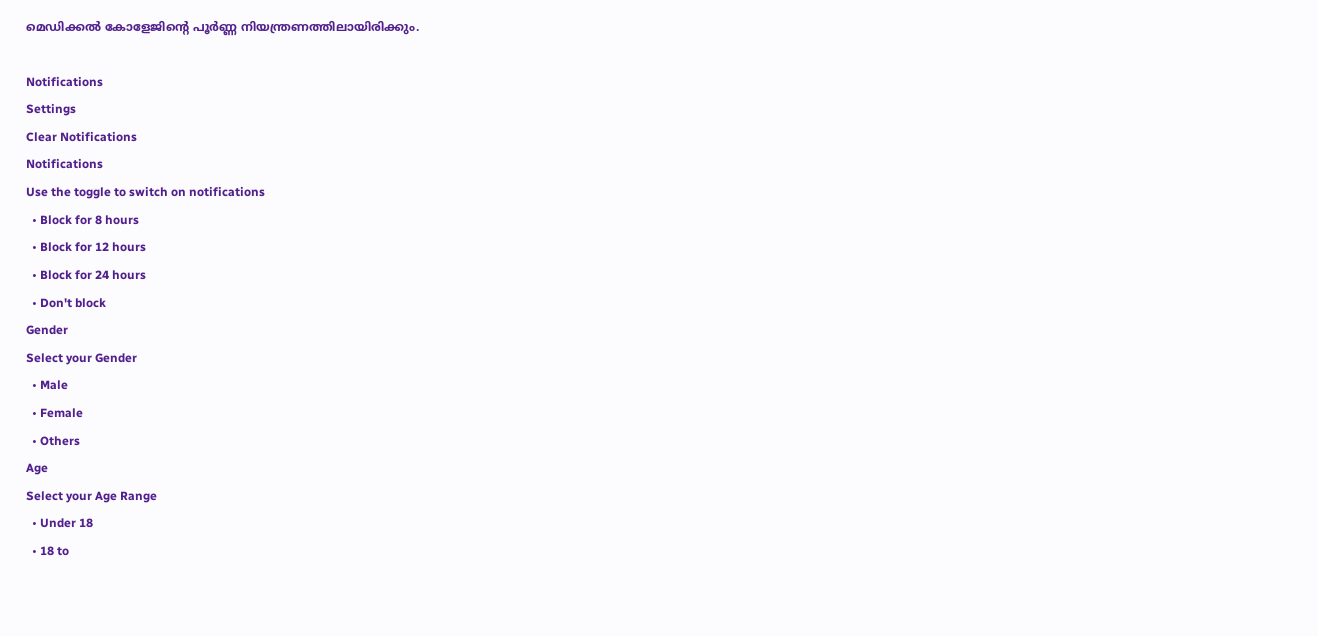മെഡിക്കല്‍ കോളേജിന്റെ പൂര്‍ണ്ണ നിയന്ത്രണത്തിലായിരിക്കും.

Notifications
Settings
Clear Notifications
Notifications
Use the toggle to switch on notifications
  • Block for 8 hours
  • Block for 12 hours
  • Block for 24 hours
  • Don't block
Gender
Select your Gender
  • Male
  • Female
  • Others
Age
Select your Age Range
  • Under 18
  • 18 to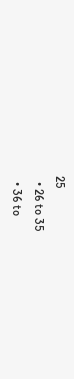25
  • 26 to 35
  • 36 to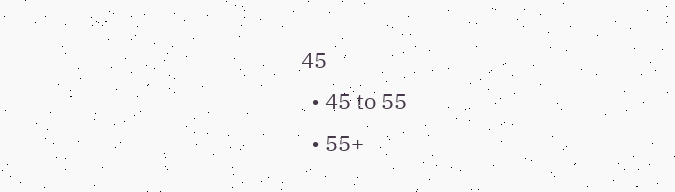45
  • 45 to 55
  • 55+